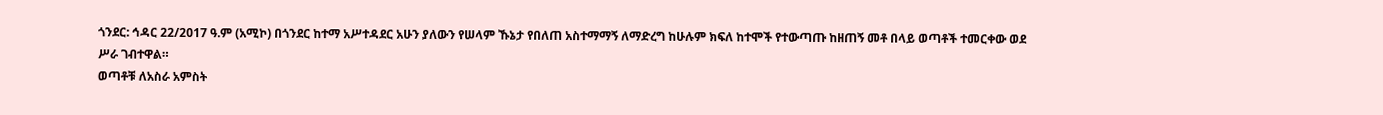ጎንደር: ኅዳር 22/2017 ዓ.ም (አሚኮ) በጎንደር ከተማ አሥተዳደር አሁን ያለውን የሠላም ኹኔታ የበለጠ አስተማማኝ ለማድረግ ከሁሉም ክፍለ ከተሞች የተውጣጡ ከዘጠኝ መቶ በላይ ወጣቶች ተመርቀው ወደ ሥራ ገብተዋል።
ወጣቶቹ ለአስራ አምስት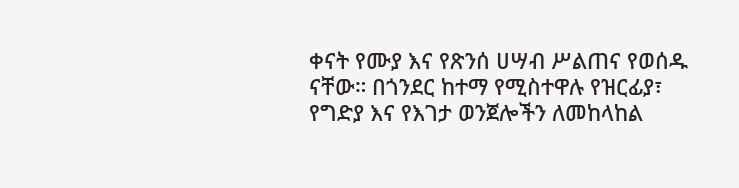ቀናት የሙያ እና የጽንሰ ሀሣብ ሥልጠና የወሰዱ ናቸው። በጎንደር ከተማ የሚስተዋሉ የዝርፊያ፣ የግድያ እና የእገታ ወንጀሎችን ለመከላከል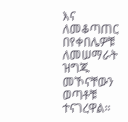እና ለመቆጣጠር በየቀበሌዎቹ ለመሠማራት ዝግጁ መኾናቸውን ወጣቶቹ ተናገረዋል።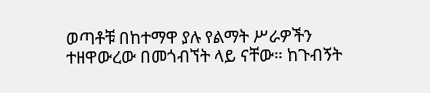ወጣቶቹ በከተማዋ ያሉ የልማት ሥራዎችን ተዘዋውረው በመጎብኘት ላይ ናቸው። ከጉብኝት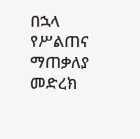በኋላ የሥልጠና ማጠቃለያ መድረክ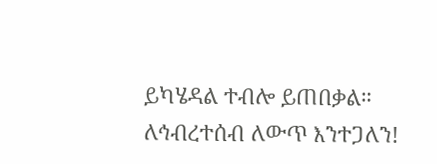ይካሄዳል ተብሎ ይጠበቃል።
ለኅብረተሰብ ለውጥ እንተጋለን!